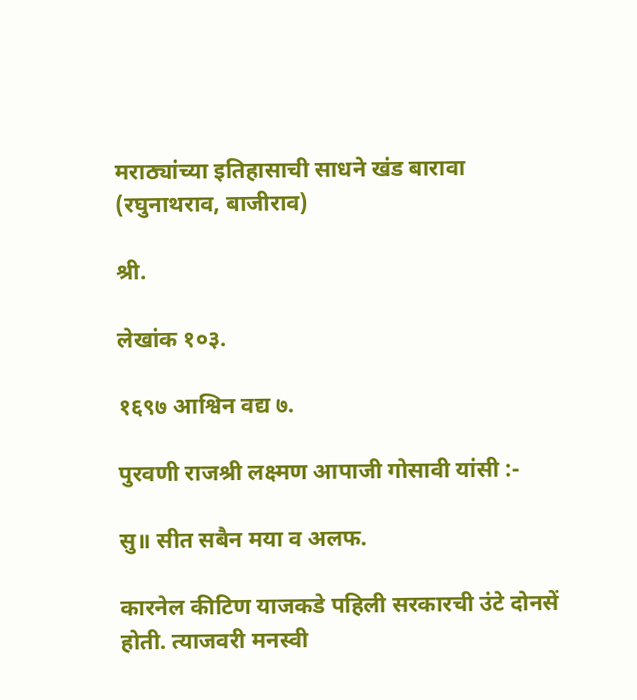मराठ्यांच्या इतिहासाची साधने खंड बारावा (रघुनाथराव, बाजीराव)

श्री.

लेखांक १०३.

१६९७ आश्विन वद्य ७.

पुरवणी राजश्री लक्ष्मण आपाजी गोसावी यांसी :-

सु॥ सीत सबैन मया व अलफ.

कारनेल कीटिण याजकडे पहिली सरकारची उंटे दोनसें होती. त्याजवरी मनस्वी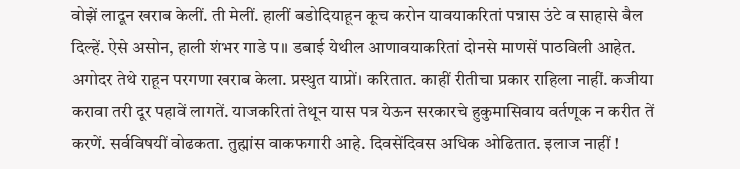वोझें लादून खराब केलीं. ती मेलीं. हालीं बडोदियाहून कूच करोन यावयाकरितां पन्नास उंटे व साहासे बैल दिल्हें. ऐसे असोन, हाली शंभर गाडे प॥ डबाई येथील आणावयाकरितां दोनसे माणसें पाठविली आहेत. अगोदर तेथे राहून परगणा खराब केला. प्रस्थुत याप्रों। करितात. काहीं रीतीचा प्रकार राहिला नाहीं. कजीया करावा तरी दूर पहावें लागतें. याजकरितां तेथून यास पत्र येऊन सरकारचे हुकुमासिवाय वर्तणूक न करीत तें करणें. सर्वविषयीं वोढकता. तुह्मांस वाकफगारी आहे. दिवसेंदिवस अधिक ओढितात. इलाज नाहीं !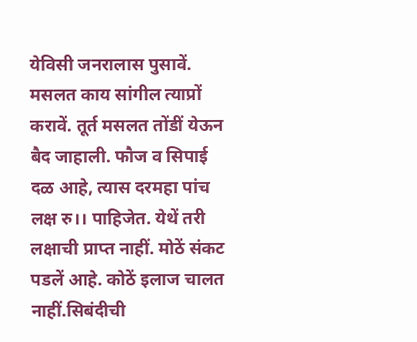येविसी जनरालास पुसावें. मसलत काय सांगील त्याप्रों करावें. तूर्त मसलत तोंडीं येऊन बैद जाहाली. फौज व सिपाई दळ आहे, त्यास दरमहा पांच लक्ष रु।। पाहिजेत. येथें तरी लक्षाची प्राप्त नाहीं. मोठें संकट पडलें आहे. कोठें इलाज चालत नाहीं.सिबंदीची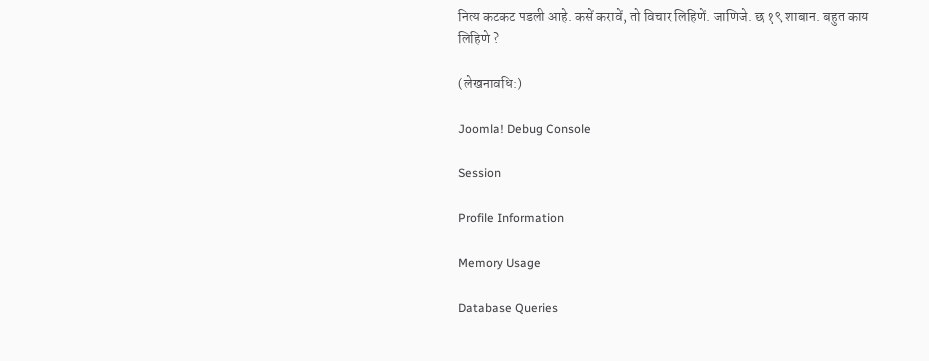नित्य कटकट पडली आहे. कसें करावें, तो विचार लिहिणें. जाणिजे. छ १९ शाबान. बहुत काय लिहिणे ?

(लेखनावधि:)

Joomla! Debug Console

Session

Profile Information

Memory Usage

Database Queries